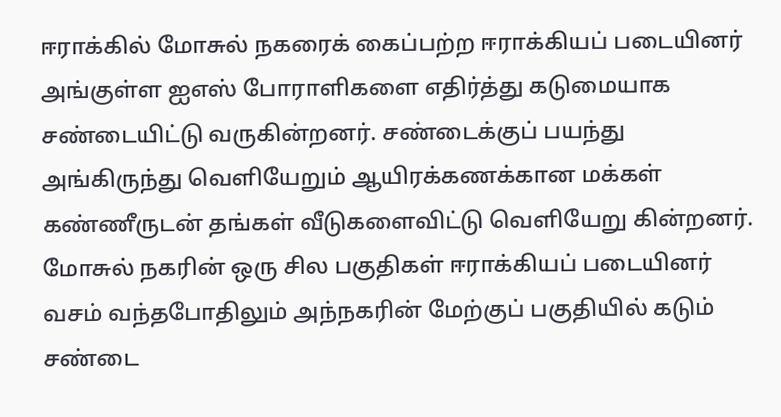ஈராக்கில் மோசுல் நகரைக் கைப்பற்ற ஈராக்கியப் படையினர் அங்குள்ள ஐஎஸ் போராளிகளை எதிர்த்து கடுமையாக சண்டையிட்டு வருகின்றனர். சண்டைக்குப் பயந்து அங்கிருந்து வெளியேறும் ஆயிரக்கணக்கான மக்கள் கண்ணீருடன் தங்கள் வீடுகளைவிட்டு வெளியேறு கின்றனர். மோசுல் நகரின் ஒரு சில பகுதிகள் ஈராக்கியப் படையினர் வசம் வந்தபோதிலும் அந்நகரின் மேற்குப் பகுதியில் கடும் சண்டை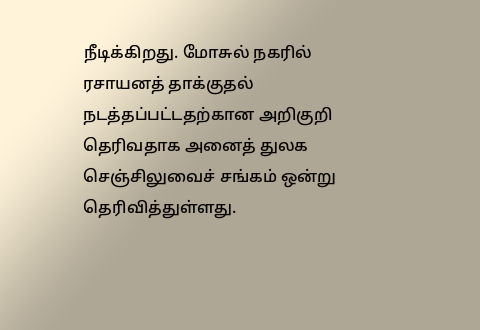நீடிக்கிறது. மோசுல் நகரில் ரசாயனத் தாக்குதல் நடத்தப்பட்டதற்கான அறிகுறி தெரிவதாக அனைத் துலக செஞ்சிலுவைச் சங்கம் ஒன்று தெரிவித்துள்ளது.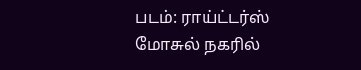படம்: ராய்ட்டர்ஸ்
மோசுல் நகரில்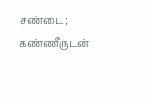சண்டை; கண்ணீருடன்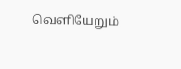வெளியேறும்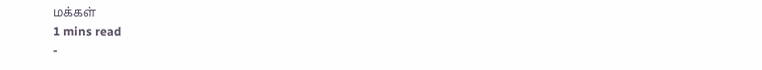மக்கள்
1 mins read
-